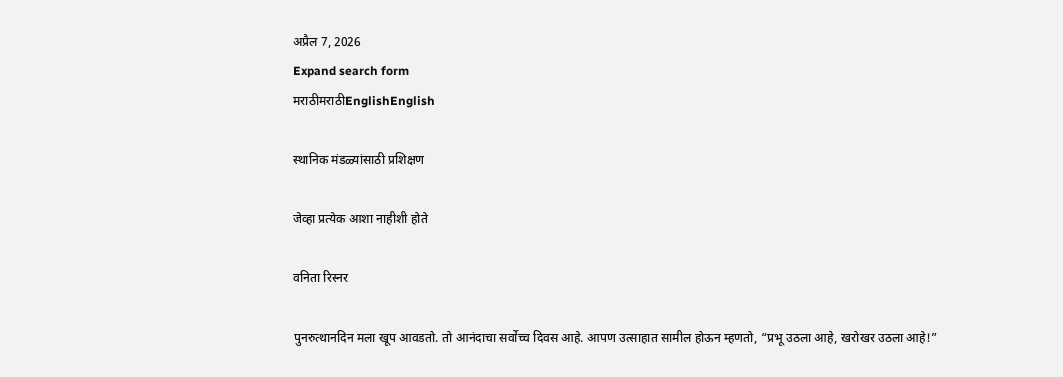अप्रैल 7, 2026
Expand search form
मराठीमराठीEnglishEnglish

स्थानिक मंडळ्यांसाठी प्रशिक्षण

जेव्हा प्रत्येक आशा नाहीशी होते

वनिता रिस्नर

पुनरुत्थानदिन मला खूप आवडतो. तो आनंदाचा सर्वोच्च दिवस आहे. आपण उत्साहात सामील होऊन म्हणतो, “प्रभू उठला आहे, खरोखर उठला आहे!”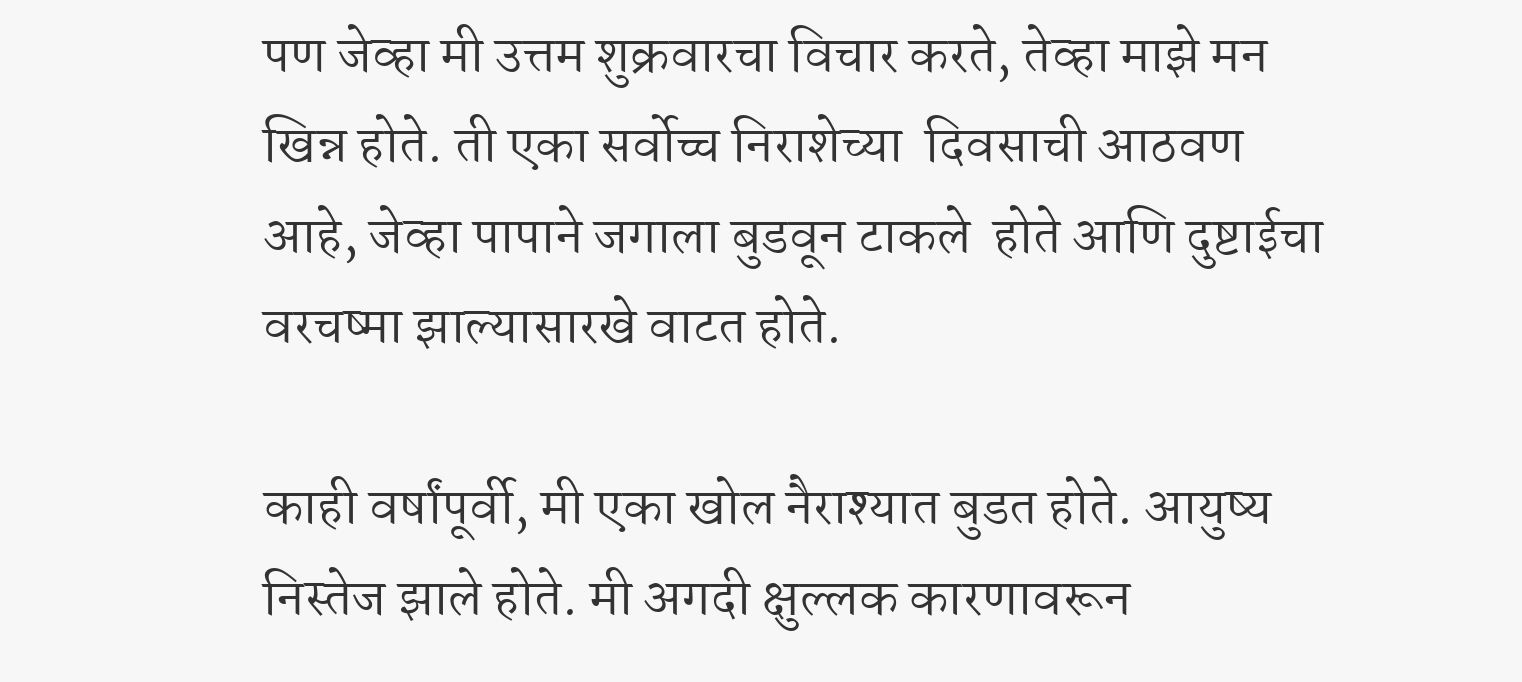पण जेव्हा मी उत्तम शुक्रवारचा विचार करते, तेव्हा माझे मन खिन्न होते. ती एका सर्वोच्च निराशेच्या  दिवसाची आठवण आहे, जेव्हा पापाने जगाला बुडवून टाकले  होते आणि दुष्टाईचा वरचष्मा झाल्यासारखे वाटत होते.

काही वर्षांपूर्वी, मी एका खोल नैराश्यात बुडत होते. आयुष्य निस्तेज झाले होते. मी अगदी क्षुल्लक कारणावरून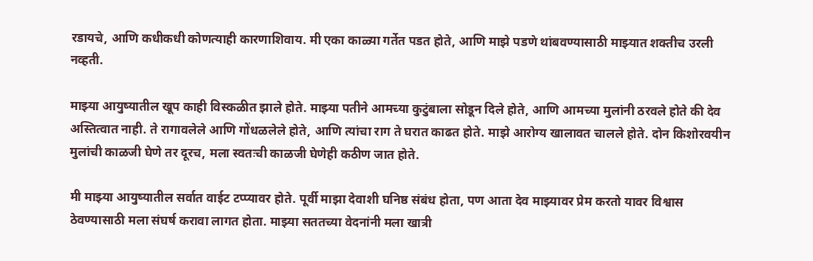रडायचे, आणि कधीकधी कोणत्याही कारणाशिवाय. मी एका काळ्या गर्तेत पडत होते, आणि माझे पडणे थांबवण्यासाठी माझ्यात शक्तीच उरली नव्हती.

माझ्या आयुष्यातील खूप काही विस्कळीत झाले होते. माझ्या पतीने आमच्या कुटुंबाला सोडून दिले होते, आणि आमच्या मुलांनी ठरवले होते की देव अस्तित्वात नाही. ते रागावलेले आणि गोंधळलेले होते, आणि त्यांचा राग ते घरात काढत होते. माझे आरोग्य खालावत चालले होते. दोन किशोरवयीन मुलांची काळजी घेणे तर दूरच, मला स्वतःची काळजी घेणेही कठीण जात होते.

मी माझ्या आयुष्यातील सर्वात वाईट टप्प्यावर होते. पूर्वी माझा देवाशी घनिष्ठ संबंध होता, पण आता देव माझ्यावर प्रेम करतो यावर विश्वास ठेवण्यासाठी मला संघर्ष करावा लागत होता. माझ्या सततच्या वेदनांनी मला खात्री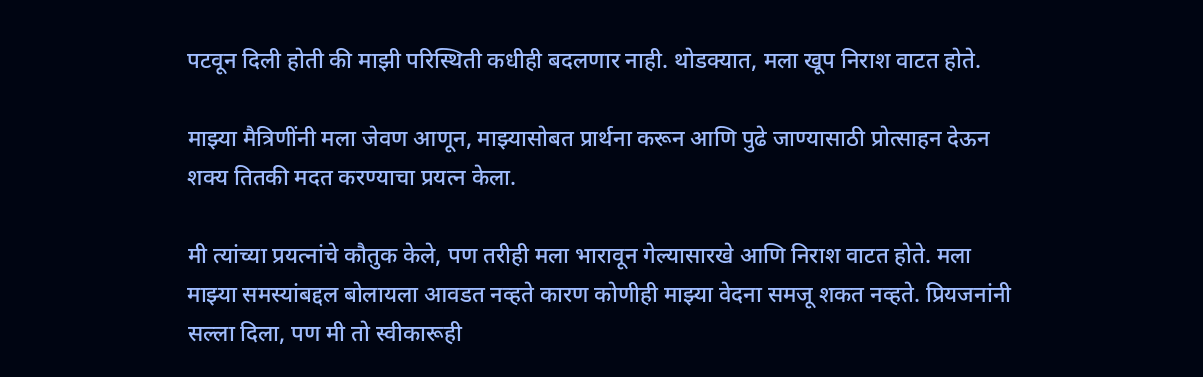पटवून दिली होती की माझी परिस्थिती कधीही बदलणार नाही. थोडक्यात, मला खूप निराश वाटत होते.

माझ्या मैत्रिणींनी मला जेवण आणून, माझ्यासोबत प्रार्थना करून आणि पुढे जाण्यासाठी प्रोत्साहन देऊन शक्य तितकी मदत करण्याचा प्रयत्न केला.

मी त्यांच्या प्रयत्नांचे कौतुक केले, पण तरीही मला भारावून गेल्यासारखे आणि निराश वाटत होते. मला माझ्या समस्यांबद्दल बोलायला आवडत नव्हते कारण कोणीही माझ्या वेदना समजू शकत नव्हते. प्रियजनांनी सल्ला दिला, पण मी तो स्वीकारूही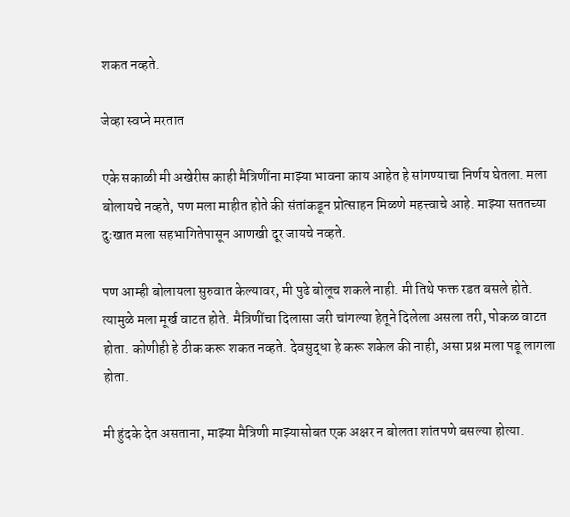शकत नव्हते.

जेव्हा स्वप्ने मरतात

एके सकाळी मी अखेरीस काही मैत्रिणींना माझ्या भावना काय आहेत हे सांगण्याचा निर्णय घेतला. मला बोलायचे नव्हते, पण मला माहीत होते की संतांकडून प्रोत्साहन मिळणे महत्त्वाचे आहे. माझ्या सततच्या दुःखात मला सहभागितेपासून आणखी दूर जायचे नव्हते.

पण आम्ही बोलायला सुरुवात केल्यावर, मी पुढे बोलूच शकले नाही. मी तिथे फक्त रडत बसले होते. त्यामुळे मला मूर्ख वाटत होते. मैत्रिणींचा दिलासा जरी चांगल्या हेतूने दिलेला असला तरी, पोकळ वाटत होता. कोणीही हे ठीक करू शकत नव्हते. देवसुद्धा हे करू शकेल की नाही, असा प्रश्न मला पडू लागला होता.

मी हुंदके देत असताना, माझ्या मैत्रिणी माझ्यासोबत एक अक्षर न बोलता शांतपणे बसल्या होत्या.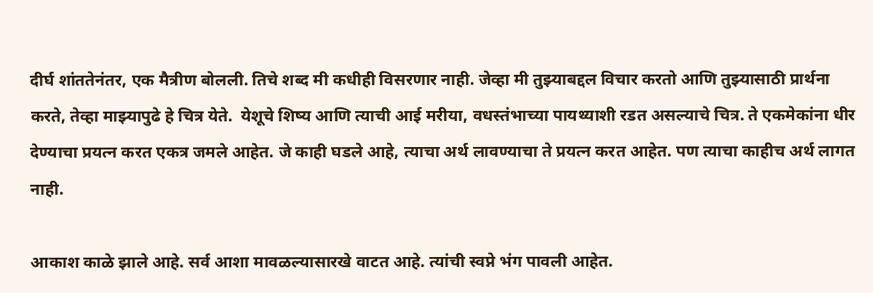दीर्घ शांततेनंतर, एक मैत्रीण बोलली. तिचे शब्द मी कधीही विसरणार नाही. जेव्हा मी तुझ्याबद्दल विचार करतो आणि तुझ्यासाठी प्रार्थना करते, तेव्हा माझ्यापुढे हे चित्र येते.  येशूचे शिष्य आणि त्याची आई मरीया, वधस्तंभाच्या पायथ्याशी रडत असल्याचे चित्र. ते एकमेकांना धीर देण्याचा प्रयत्न करत एकत्र जमले आहेत. जे काही घडले आहे, त्याचा अर्थ लावण्याचा ते प्रयत्न करत आहेत. पण त्याचा काहीच अर्थ लागत नाही.

आकाश काळे झाले आहे. सर्व आशा मावळल्यासारखे वाटत आहे. त्यांची स्वप्ने भंग पावली आहेत.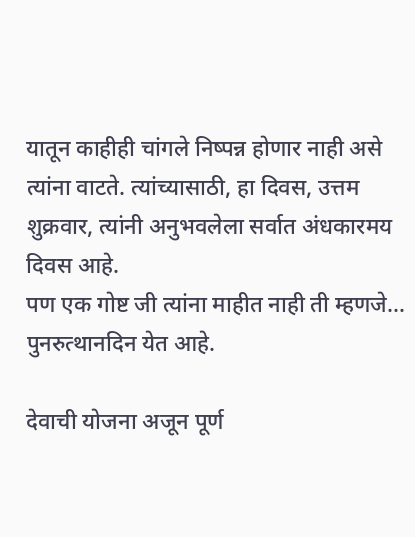यातून काहीही चांगले निष्पन्न होणार नाही असे त्यांना वाटते. त्यांच्यासाठी, हा दिवस, उत्तम शुक्रवार, त्यांनी अनुभवलेला सर्वात अंधकारमय दिवस आहे.
पण एक गोष्ट जी त्यांना माहीत नाही ती म्हणजे… पुनरुत्थानदिन येत आहे.

देवाची योजना अजून पूर्ण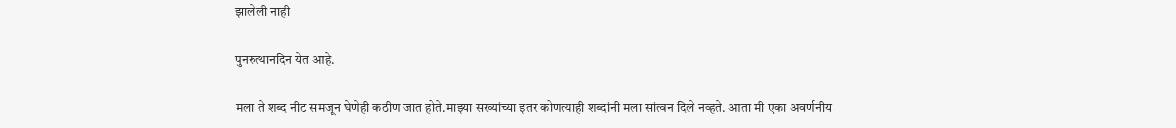झालेली नाही

पुनरुत्थानदिन येत आहे.

मला ते शब्द नीट समजून घेणेही कठीण जात होते.माझ्या सख्यांच्या इतर कोणत्याही शब्दांनी मला सांत्वन दिले नव्हते. आता मी एका अवर्णनीय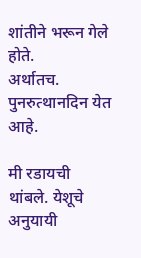शांतीने भरून गेले होते.
अर्थातच. पुनरुत्थानदिन येत आहे.

मी रडायची थांबले. येशूचे अनुयायी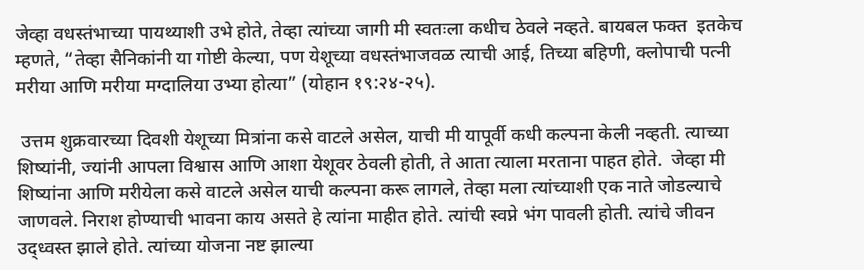जेव्हा वधस्तंभाच्या पायथ्याशी उभे होते, तेव्हा त्यांच्या जागी मी स्वतःला कधीच ठेवले नव्हते. बायबल फक्त  इतकेच म्हणते, “तेव्हा सैनिकांनी या गोष्टी केल्या, पण येशूच्या वधस्तंभाजवळ त्याची आई, तिच्या बहिणी, क्लोपाची पत्नी मरीया आणि मरीया मग्दालिया उभ्या होत्या” (योहान १९:२४-२५).

 उत्तम शुक्रवारच्या दिवशी येशूच्या मित्रांना कसे वाटले असेल, याची मी यापूर्वी कधी कल्पना केली नव्हती. त्याच्या शिष्यांनी, ज्यांनी आपला विश्वास आणि आशा येशूवर ठेवली होती, ते आता त्याला मरताना पाहत होते.  जेव्हा मी शिष्यांना आणि मरीयेला कसे वाटले असेल याची कल्पना करू लागले, तेव्हा मला त्यांच्याशी एक नाते जोडल्याचे जाणवले. निराश होण्याची भावना काय असते हे त्यांना माहीत होते. त्यांची स्वप्ने भंग पावली होती. त्यांचे जीवन उद्ध्वस्त झाले होते. त्यांच्या योजना नष्ट झाल्या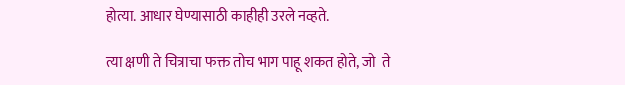होत्या. आधार घेण्यासाठी काहीही उरले नव्हते.

त्या क्षणी ते चित्राचा फक्त तोच भाग पाहू शकत होते, जो  ते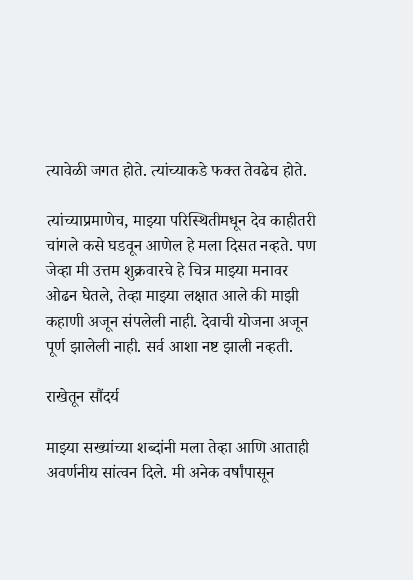त्यावेळी जगत होते. त्यांच्याकडे फक्त तेवढेच होते.

त्यांच्याप्रमाणेच, माझ्या परिस्थितीमधून देव काहीतरी चांगले कसे घडवून आणेल हे मला दिसत नव्हते. पण जेव्हा मी उत्तम शुक्रवारचे हे चित्र माझ्या मनावर ओढन घेतले, तेव्हा माझ्या लक्षात आले की माझी कहाणी अजून संपलेली नाही. देवाची योजना अजून पूर्ण झालेली नाही. सर्व आशा नष्ट झाली नव्हती.

राखेतून सौंदर्य

माझ्या सख्यांच्या शब्दांनी मला तेव्हा आणि आताही अवर्णनीय सांत्वन दिले. मी अनेक वर्षांपासून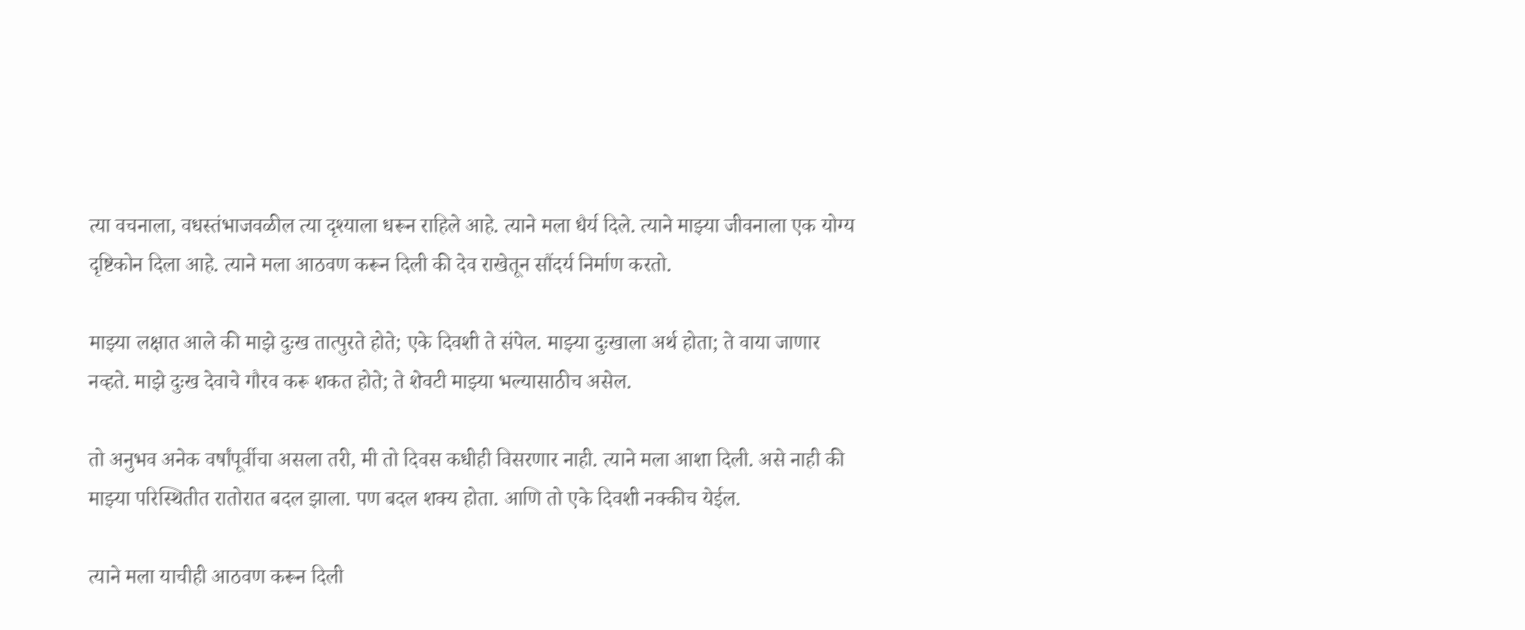त्या वचनाला, वधस्तंभाजवळील त्या दृश्याला धरून राहिले आहे. त्याने मला धैर्य दिले. त्याने माझ्या जीवनाला एक योग्य दृष्टिकोन दिला आहे. त्याने मला आठवण करून दिली की देव राखेतून सौंदर्य निर्माण करतो.

माझ्या लक्षात आले की माझे दुःख तात्पुरते होते; एके दिवशी ते संपेल. माझ्या दुःखाला अर्थ होता; ते वाया जाणार नव्हते. माझे दुःख देवाचे गौरव करू शकत होते; ते शेवटी माझ्या भल्यासाठीच असेल.

तो अनुभव अनेक वर्षांपूर्वीचा असला तरी, मी तो दिवस कधीही विसरणार नाही. त्याने मला आशा दिली. असे नाही की माझ्या परिस्थितीत रातोरात बदल झाला. पण बदल शक्य होता. आणि तो एके दिवशी नक्कीच येईल.

त्याने मला याचीही आठवण करून दिली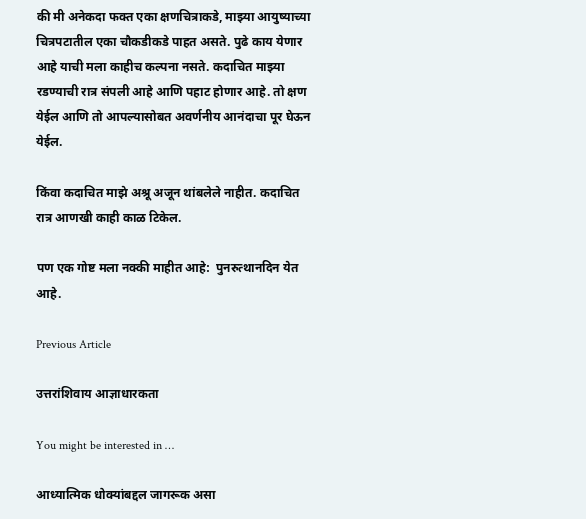की मी अनेकदा फक्त एका क्षणचित्राकडे, माझ्या आयुष्याच्या चित्रपटातील एका चौकडीकडे पाहत असते. पुढे काय येणार आहे याची मला काहीच कल्पना नसते. कदाचित माझ्या रडण्याची रात्र संपली आहे आणि पहाट होणार आहे. तो क्षण येईल आणि तो आपल्यासोबत अवर्णनीय आनंदाचा पूर घेऊन येईल.

किंवा कदाचित माझे अश्रू अजून थांबलेले नाहीत. कदाचित रात्र आणखी काही काळ टिकेल.

पण एक गोष्ट मला नक्की माहीत आहे:  पुनरुत्थानदिन येत आहे.

Previous Article

उत्तरांशिवाय आज्ञाधारकता

You might be interested in …

आध्यात्मिक धोक्यांबद्दल जागरूक असा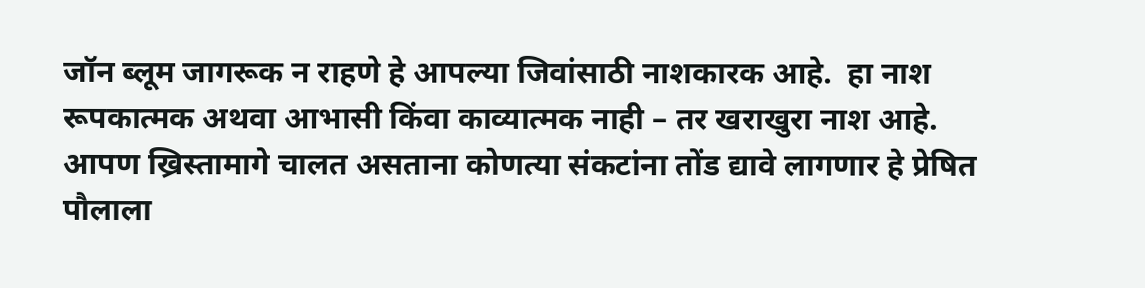जॉन ब्लूम जागरूक न राहणे हे आपल्या जिवांसाठी नाशकारक आहे.  हा नाश रूपकात्मक अथवा आभासी किंवा काव्यात्मक नाही – तर खराखुरा नाश आहे. आपण ख्रिस्तामागे चालत असताना कोणत्या संकटांना तोंड द्यावे लागणार हे प्रेषित पौलाला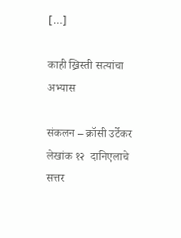[…]

काही ख्रिस्ती सत्यांचा अभ्यास

संकलन – क्रॉसी उर्टेकर लेखांक १२  दानिएलाचे सत्तर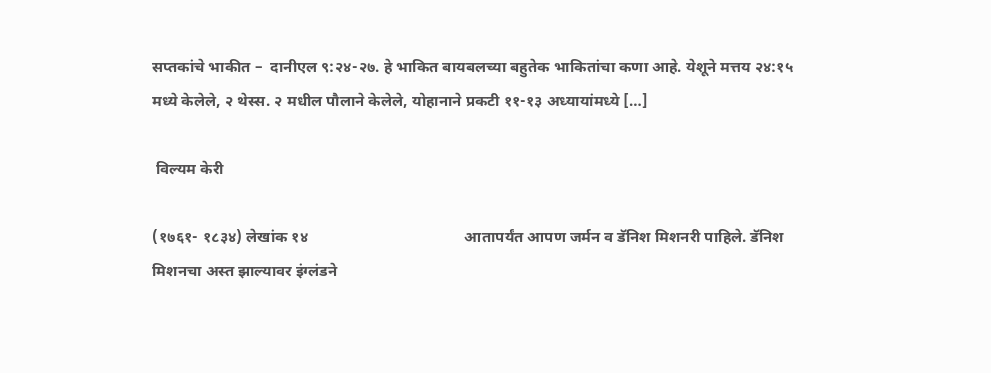सप्तकांचे भाकीत –  दानीएल ९:२४-२७. हे भाकित बायबलच्या बहुतेक भाकितांचा कणा आहे. येशूने मत्तय २४:१५ मध्ये केलेले, २ थेस्स. २ मधील पौलाने केलेले, योहानाने प्रकटी ११-१३ अध्यायांमध्ये […]

 विल्यम केरी

(१७६१- १८३४) लेखांक १४                                        आतापर्यंत आपण जर्मन व डॅनिश मिशनरी पाहिले. डॅनिश मिशनचा अस्त झाल्यावर इंग्लंडने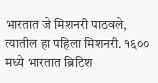भारतात जे मिशनरी पाठवले, त्यातील हा पहिला मिशनरी. १६०० मध्ये भारतात ब्रिटिश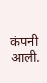कंपनी आली.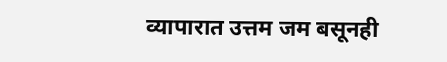व्यापारात उत्तम जम बसूनही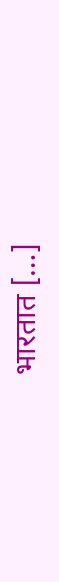भारतात […]